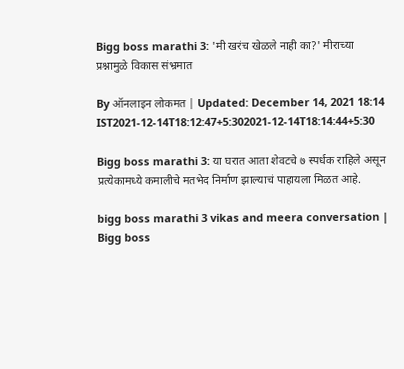Bigg boss marathi 3: 'मी खरंच खेळले नाही का?' मीराच्या प्रश्नामुळे विकास संभ्रमात

By ऑनलाइन लोकमत | Updated: December 14, 2021 18:14 IST2021-12-14T18:12:47+5:302021-12-14T18:14:44+5:30

Bigg boss marathi 3: या घरात आता शेवटचे ७ स्पर्धक राहिले असून प्रत्येकामध्ये कमालीचे मतभेद निर्माण झाल्याचं पाहायला मिळत आहे.

bigg boss marathi 3 vikas and meera conversation | Bigg boss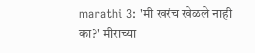marathi 3: 'मी खरंच खेळले नाही का?' मीराच्या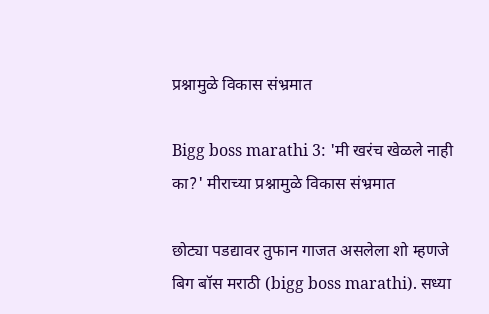प्रश्नामुळे विकास संभ्रमात

Bigg boss marathi 3: 'मी खरंच खेळले नाही का?' मीराच्या प्रश्नामुळे विकास संभ्रमात

छोट्या पडद्यावर तुफान गाजत असलेला शो म्हणजे बिग बॉस मराठी (bigg boss marathi). सध्या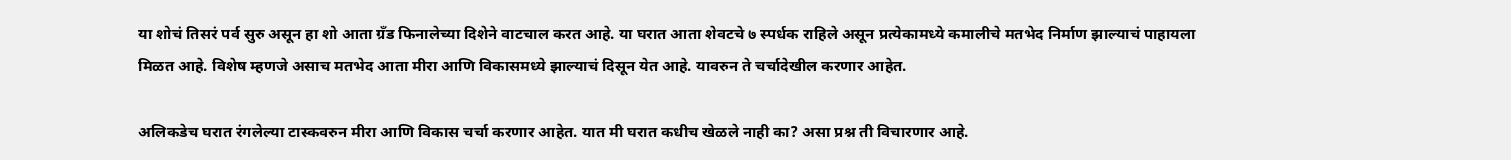या शोचं तिसरं पर्व सुरु असून हा शो आता ग्रँड फिनालेच्या दिशेने वाटचाल करत आहे. या घरात आता शेवटचे ७ स्पर्धक राहिले असून प्रत्येकामध्ये कमालीचे मतभेद निर्माण झाल्याचं पाहायला मिळत आहे. विशेष म्हणजे असाच मतभेद आता मीरा आणि विकासमध्ये झाल्याचं दिसून येत आहे. यावरुन ते चर्चादेखील करणार आहेत.

अलिकडेच घरात रंगलेल्या टास्कवरुन मीरा आणि विकास चर्चा करणार आहेत. यात मी घरात कधीच खेळले नाही का? असा प्रश्न ती विचारणार आहे.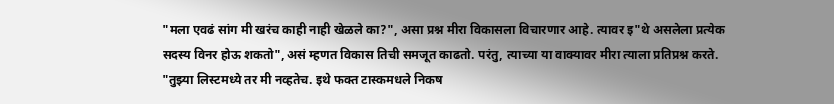"मला एवढं सांग मी खरंच काही नाही खेळले का?", असा प्रश्न मीरा विकासला विचारणार आहे. त्यावर इ"थे असलेला प्रत्येक सदस्य विनर होऊ शकतो", असं म्हणत विकास तिची समजूत काढतो. परंतु, त्याच्या या वाक्यावर मीरा त्याला प्रतिप्रश्न करते. "तुझ्या लिस्टमध्ये तर मी नव्हतेच. इथे फक्त टास्कमधले निकष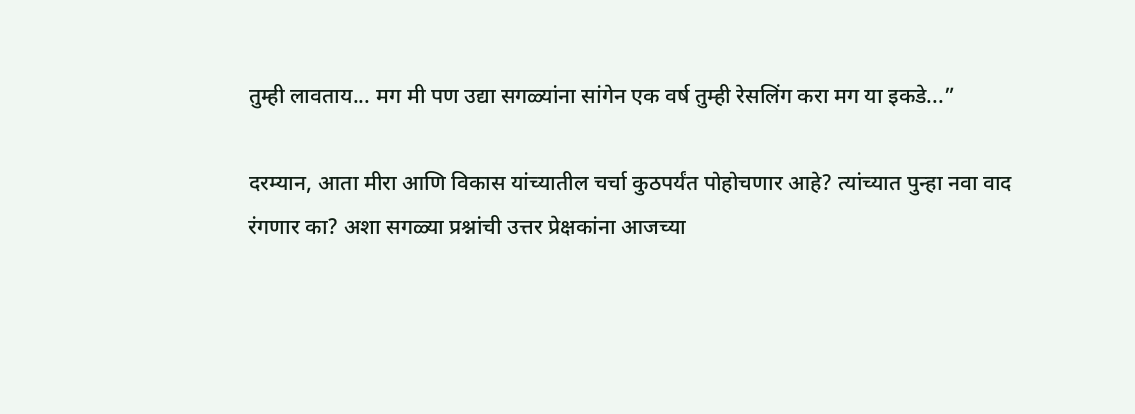तुम्ही लावताय... मग मी पण उद्या सगळ्यांना सांगेन एक वर्ष तुम्ही रेसलिंग करा मग या इकडे...”

दरम्यान, आता मीरा आणि विकास यांच्यातील चर्चा कुठपर्यंत पोहोचणार आहे? त्यांच्यात पुन्हा नवा वाद रंगणार का? अशा सगळ्या प्रश्नांची उत्तर प्रेक्षकांना आजच्या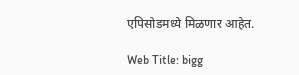एपिसोडमध्ये मिळणार आहेत.

Web Title: bigg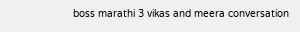boss marathi 3 vikas and meera conversation